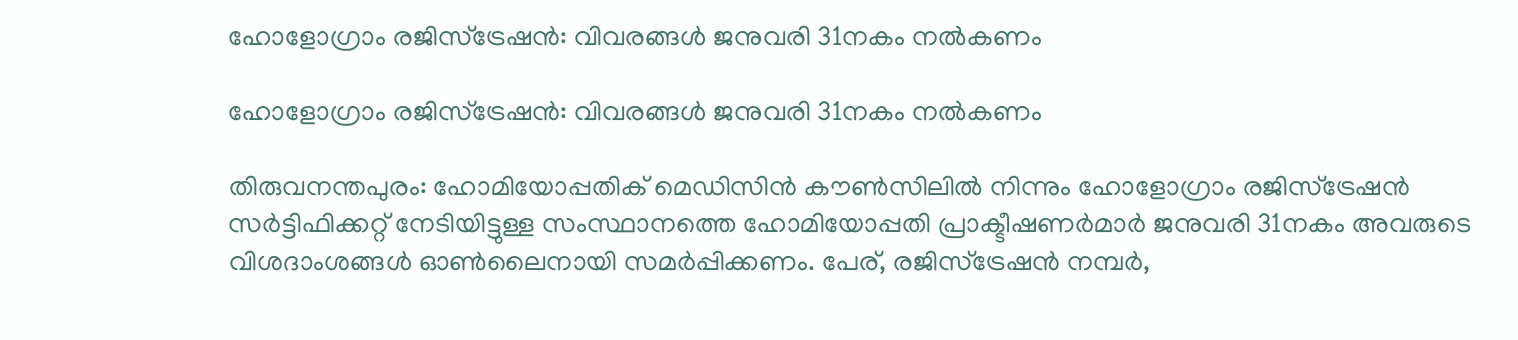ഹോളോഗ്രാം രജിസ്ട്രേഷൻ: വിവരങ്ങൾ ജനുവരി 31നകം നൽകണം

ഹോളോഗ്രാം രജിസ്ട്രേഷൻ: വിവരങ്ങൾ ജനുവരി 31നകം നൽകണം

തിരുവനന്തപുരം: ഹോമിയോപ്പതിക് മെഡിസിൻ കൗൺസിലിൽ നിന്നും ഹോളോഗ്രാം രജിസ്ട്രേഷൻ സർട്ടിഫിക്കറ്റ് നേടിയിട്ടുള്ള സംസ്ഥാനത്തെ ഹോമിയോപ്പതി പ്രാക്ടീഷണർമാർ ജനുവരി 31നകം അവരുടെ വിശദാംശങ്ങൾ ഓൺലൈനായി സമർപ്പിക്കണം. പേര്, രജിസ്ട്രേഷൻ നമ്പർ,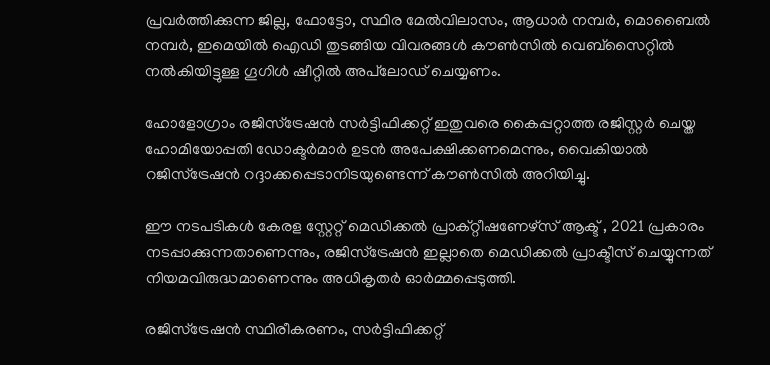പ്രവർത്തിക്കുന്ന ജില്ല, ഫോട്ടോ, സ്ഥിര മേൽവിലാസം, ആധാർ നമ്പർ, മൊബൈൽ നമ്പർ, ഇമെയിൽ ഐഡി തുടങ്ങിയ വിവരങ്ങൾ കൗൺസിൽ വെബ്സൈറ്റിൽ നൽകിയിട്ടുള്ള ഗൂഗിൾ ഷീറ്റിൽ അപ്‌ലോഡ് ചെയ്യണം.

ഹോളോഗ്രാം രജിസ്ട്രേഷൻ സർട്ടിഫിക്കറ്റ് ഇതുവരെ കൈപ്പറ്റാത്ത രജിസ്റ്റർ ചെയ്ത ഹോമിയോപ്പതി ഡോക്ടർമാർ ഉടൻ അപേക്ഷിക്കണമെന്നും, വൈകിയാൽ റജിസ്ട്രേഷൻ റദ്ദാക്കപ്പെടാനിടയുണ്ടെന്ന് കൗൺസിൽ അറിയിച്ചു.

ഈ നടപടികൾ കേരള സ്റ്റേറ്റ് മെഡിക്കൽ പ്രാക്റ്റീഷണേഴ്‌സ് ആക്ട് , 2021 പ്രകാരം നടപ്പാക്കുന്നതാണെന്നും, രജിസ്ട്രേഷൻ ഇല്ലാതെ മെഡിക്കൽ പ്രാക്ടീസ് ചെയ്യുന്നത് നിയമവിരുദ്ധമാണെന്നും അധികൃതർ ഓർമ്മപ്പെടുത്തി.

രജിസ്ട്രേഷൻ സ്ഥിരീകരണം, സർട്ടിഫിക്കറ്റ്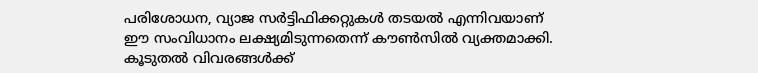പരിശോധന, വ്യാജ സർട്ടിഫിക്കറ്റുകൾ തടയൽ എന്നിവയാണ് ഈ സംവിധാനം ലക്ഷ്യമിടുന്നതെന്ന് കൗൺസിൽ വ്യക്തമാക്കി. കൂടുതൽ വിവരങ്ങൾക്ക്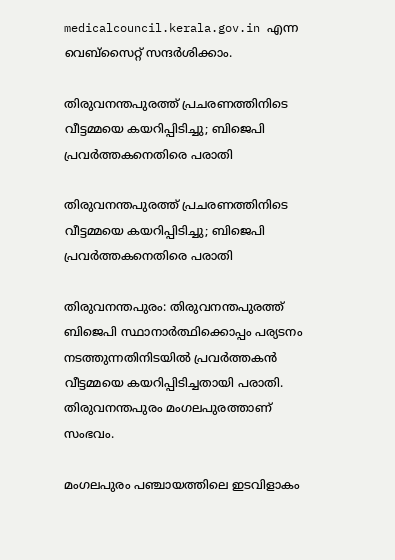medicalcouncil.kerala.gov.in എന്ന വെബ്സൈറ്റ് സന്ദർശിക്കാം.

തിരുവനന്തപുരത്ത് പ്രചരണത്തിനിടെ വീട്ടമ്മയെ കയറിപ്പിടിച്ചു; ബിജെപി പ്രവര്‍ത്തകനെതിരെ പരാതി

തിരുവനന്തപുരത്ത് പ്രചരണത്തിനിടെ വീട്ടമ്മയെ കയറിപ്പിടിച്ചു; ബിജെപി പ്രവര്‍ത്തകനെതിരെ പരാതി

തിരുവനന്തപുരം: തിരുവനന്തപുരത്ത് ബിജെപി സ്ഥാനാര്‍ത്ഥിക്കൊപ്പം പര്യടനം നടത്തുന്നതിനിടയില്‍ പ്രവര്‍ത്തകന്‍ വീട്ടമ്മയെ കയറിപ്പിടിച്ചതായി പരാതി. തിരുവനന്തപുരം മംഗലപുരത്താണ് സംഭവം.

മംഗലപുരം പഞ്ചായത്തിലെ ഇടവിളാകം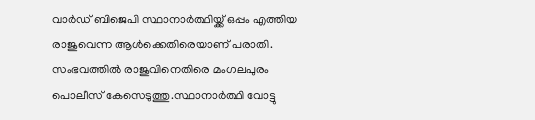വാര്‍ഡ് ബിജെപി സ്ഥാനാര്‍ത്ഥിയ്ക്ക് ഒപ്പം എത്തിയ രാജുവെന്ന ആള്‍ക്കെതിരെയാണ് പരാതി. സംഭവത്തില്‍ രാജുവിനെതിരെ മംഗലപുരം പൊലീസ് കേസെടുത്തു.സ്ഥാനാര്‍ത്ഥി വോട്ടു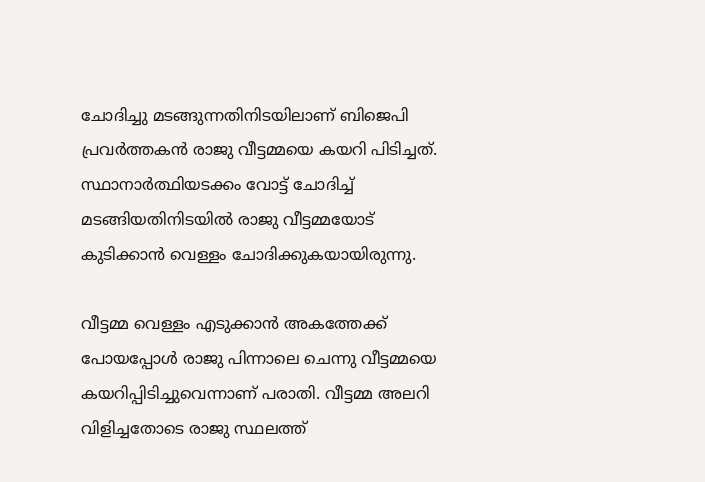ചോദിച്ചു മടങ്ങുന്നതിനിടയിലാണ് ബിജെപി പ്രവര്‍ത്തകന്‍ രാജു വീട്ടമ്മയെ കയറി പിടിച്ചത്. സ്ഥാനാര്‍ത്ഥിയടക്കം വോട്ട് ചോദിച്ച് മടങ്ങിയതിനിടയില്‍ രാജു വീട്ടമ്മയോട് കുടിക്കാന്‍ വെള്ളം ചോദിക്കുകയായിരുന്നു.

വീട്ടമ്മ വെള്ളം എടുക്കാന്‍ അകത്തേക്ക് പോയപ്പോള്‍ രാജു പിന്നാലെ ചെന്നു വീട്ടമ്മയെ കയറിപ്പിടിച്ചുവെന്നാണ് പരാതി. വീട്ടമ്മ അലറി വിളിച്ചതോടെ രാജു സ്ഥലത്ത്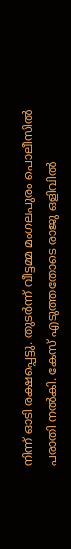നിന്ന് ഓടി രക്ഷപ്പെട്ടു. തുടര്‍ന്ന് വീട്ടമ്മ മംഗലപുരം പൊലീസില്‍ പരാതി നല്‍കി. കേസ് എടുത്തതോടെ രാജു ഒളിവില്‍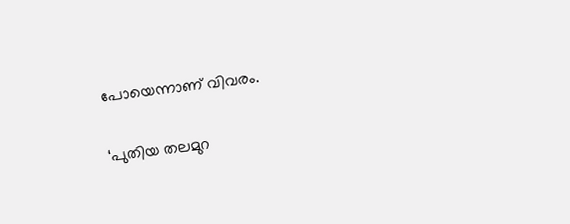പോയെന്നാണ് വിവരം.

‘പുതിയ തലമുറ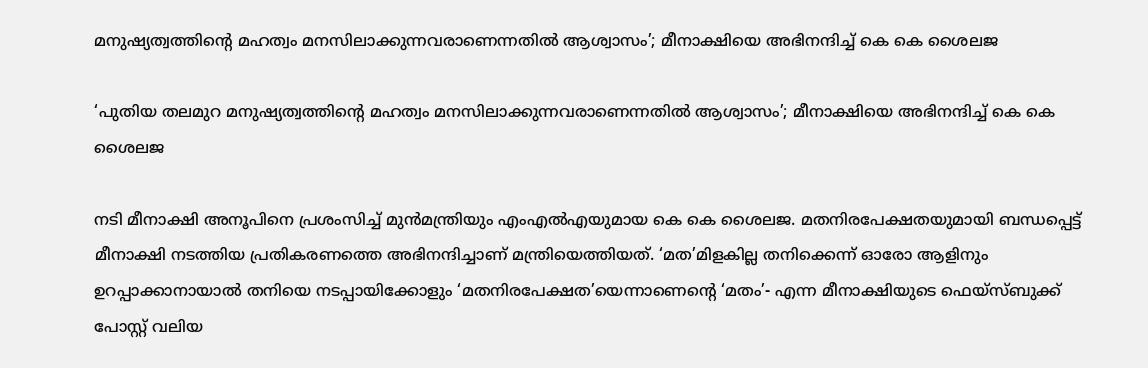മനുഷ്യത്വത്തിൻ്റെ മഹത്വം മനസിലാക്കുന്നവരാണെന്നതിൽ ആശ്വാസം’; മീനാക്ഷിയെ അഭിനന്ദിച്ച് കെ കെ ശൈലജ

‘പുതിയ തലമുറ മനുഷ്യത്വത്തിൻ്റെ മഹത്വം മനസിലാക്കുന്നവരാണെന്നതിൽ ആശ്വാസം’; മീനാക്ഷിയെ അഭിനന്ദിച്ച് കെ കെ ശൈലജ

നടി മീനാക്ഷി അനൂപിനെ പ്രശംസിച്ച് മുൻമന്ത്രിയും എംഎൽഎയുമായ കെ കെ ശൈലജ. മതനിരപേക്ഷതയുമായി ബന്ധപ്പെട്ട് മീനാക്ഷി നടത്തിയ പ്രതികരണത്തെ അഭിനന്ദിച്ചാണ് മന്ത്രിയെത്തിയത്. ‘മത’മിളകില്ല തനിക്കെന്ന് ഓരോ ആളിനും ഉറപ്പാക്കാനായാല്‍ തനിയെ നടപ്പായിക്കോളും ‘മതനിരപേക്ഷത’യെന്നാണെന്റെ ‘മതം’- എന്ന മീനാക്ഷിയുടെ ഫെയ്‌സ്ബുക്ക് പോസ്റ്റ് വലിയ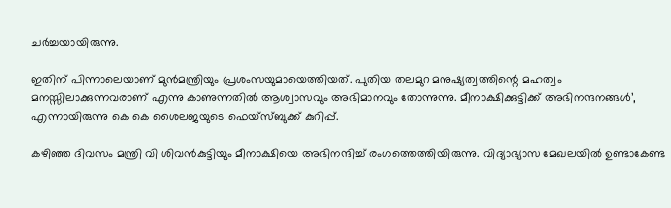ചര്‍ച്ചയായിരുന്നു.

ഇതിന് പിന്നാലെയാണ് മുന്‍മന്ത്രിയും പ്രശംസയുമായെത്തിയത്. പുതിയ തലമുറ മനുഷ്യത്വത്തിന്റെ മഹത്വം മനസ്സിലാക്കുന്നവരാണ് എന്നു കാണുന്നതില്‍ ആശ്വാസവും അഭിമാനവും തോന്നുന്നു. മീനാക്ഷിക്കുട്ടിക്ക് അഭിനന്ദനങ്ങള്‍’, എന്നായിരുന്നു കെ കെ ശൈലജയുടെ ഫെയ്‌സ്ബുക്ക് കുറിപ്പ്.

കഴിഞ്ഞ ദിവസം മന്ത്രി വി ശിവൻകുട്ടിയും മീനാക്ഷിയെ അഭിനന്ദിച്ച് രംഗത്തെത്തിയിരുന്നു. വിദ്യാഭ്യാസ മേഖലയിൽ ഉണ്ടാകേണ്ട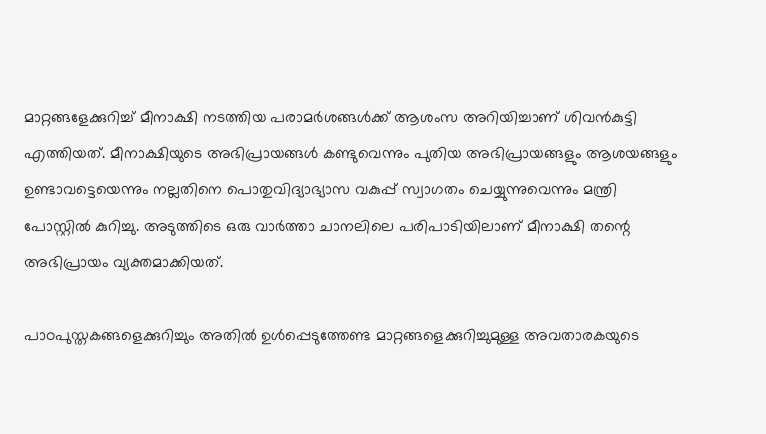മാറ്റങ്ങളേക്കുറിച്ച് മീനാക്ഷി നടത്തിയ പരാമർശങ്ങൾക്ക് ആശംസ അറിയിച്ചാണ് ശിവൻകുട്ടി എത്തിയത്. മീനാക്ഷിയുടെ അഭിപ്രായങ്ങൾ കണ്ടുവെന്നും പുതിയ അഭിപ്രായങ്ങളും ആശയങ്ങളും ഉണ്ടാവട്ടെയെന്നും നല്ലതിനെ പൊതുവിദ്യാഭ്യാസ വകുപ്പ് സ്വാഗതം ചെയ്യുന്നുവെന്നും മന്ത്രി പോസ്റ്റിൽ കുറിച്ചു. അടുത്തിടെ ഒരു വാർത്താ ചാനലിലെ പരിപാടിയിലാണ് മീനാക്ഷി തന്റെ അഭിപ്രായം വ്യക്തമാക്കിയത്.

പാഠപുസ്തകങ്ങളെക്കുറിച്ചും അതിൽ ഉൾപ്പെടുത്തേണ്ട മാറ്റങ്ങളെക്കുറിച്ചുമുള്ള അവതാരകയുടെ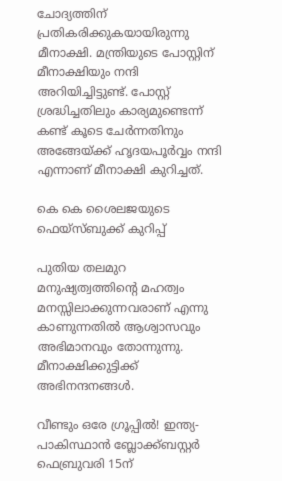ചോദ്യത്തിന് പ്രതികരിക്കുകയായിരുന്നു മീനാക്ഷി. മന്ത്രിയുടെ പോസ്റ്റിന് മീനാക്ഷിയും നന്ദി അറിയിച്ചിട്ടുണ്ട്. പോസ്റ്റ് ശ്രദ്ധിച്ചതിലും കാര്യമുണ്ടെന്ന് കണ്ട് കൂടെ ചേർന്നതിനും അങ്ങേയ്ക്ക് ഹൃദയപൂർവ്വം നന്ദി എന്നാണ് മീനാക്ഷി കുറിച്ചത്.

കെ കെ ശൈലജയുടെ ഫെയ്സ്ബുക്ക് കുറിപ്പ്

പുതിയ തലമുറ മനുഷ്യത്വത്തിൻ്റെ മഹത്വം മനസ്സിലാക്കുന്നവരാണ് എന്നു കാണുന്നതിൽ ആശ്വാസവും അഭിമാനവും തോന്നുന്നു. മീനാക്ഷിക്കുട്ടിക്ക് അഭിനന്ദനങ്ങൾ.

വീണ്ടും ഒരേ ഗ്രൂപ്പിൽ! ഇന്ത്യ- പാകിസ്ഥാന്‍ ബ്ലോക്ക്ബസ്റ്റര്‍ ഫെബ്രുവരി 15ന്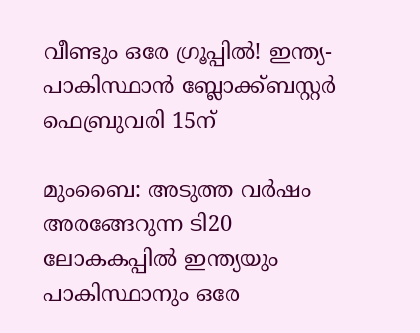വീണ്ടും ഒരേ ഗ്രൂപ്പിൽ! ഇന്ത്യ- പാകിസ്ഥാന്‍ ബ്ലോക്ക്ബസ്റ്റര്‍ ഫെബ്രുവരി 15ന്

മുംബൈ: അടുത്ത വര്‍ഷം അരങ്ങേറുന്ന ടി20 ലോകകപ്പില്‍ ഇന്ത്യയും പാകിസ്ഥാനും ഒരേ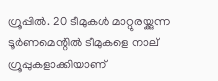ഗ്രൂപ്പില്‍. 20 ടീമുകള്‍ മാറ്റുരയ്ക്കുന്ന ടൂര്‍ണമെന്റില്‍ ടീമുകളെ നാല് ഗ്രൂപ്പുകളാക്കിയാണ്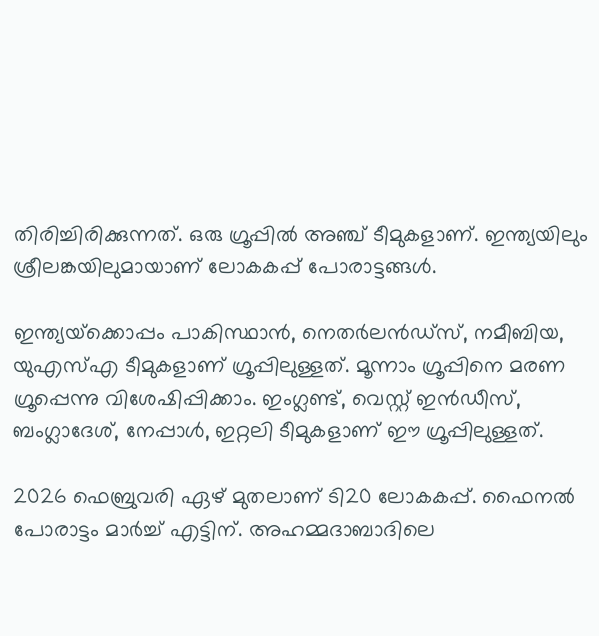തിരിച്ചിരിക്കുന്നത്. ഒരു ഗ്രൂപ്പില്‍ അഞ്ച് ടീമുകളാണ്. ഇന്ത്യയിലും ശ്രീലങ്കയിലുമായാണ് ലോകകപ്പ് പോരാട്ടങ്ങള്‍.

ഇന്ത്യയ്‌ക്കൊപ്പം പാകിസ്ഥാന്‍, നെതര്‍ലന്‍ഡ്‌സ്, നമീബിയ, യുഎസ്എ ടീമുകളാണ് ഗ്രൂപ്പിലുള്ളത്. മൂന്നാം ഗ്രൂപ്പിനെ മരണ ഗ്രൂപ്പെന്നു വിശേഷിപ്പിക്കാം. ഇംഗ്ലണ്ട്, വെസ്റ്റ് ഇന്‍ഡീസ്, ബംഗ്ലാദേശ്, നേപ്പാള്‍, ഇറ്റലി ടീമുകളാണ് ഈ ഗ്രൂപ്പിലുള്ളത്.

2026 ഫെബ്രുവരി ഏഴ് മുതലാണ് ടി20 ലോകകപ്പ്. ഫൈനല്‍ പോരാട്ടം മാര്‍ച്ച് എട്ടിന്. അഹമ്മദാബാദിലെ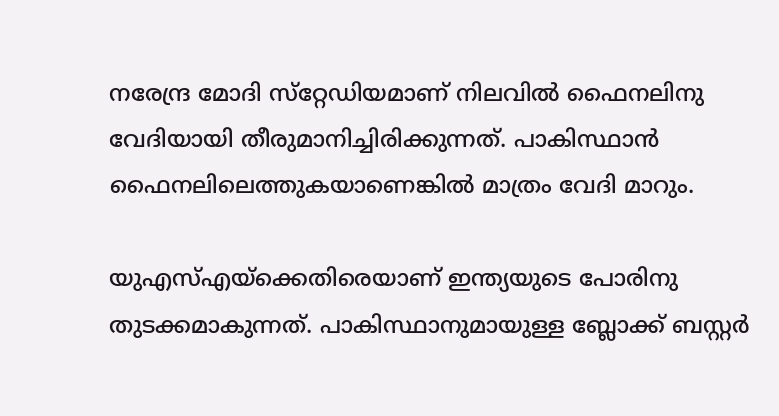നരേന്ദ്ര മോദി സ്‌റ്റേഡിയമാണ് നിലവില്‍ ഫൈനലിനു വേദിയായി തീരുമാനിച്ചിരിക്കുന്നത്. പാകിസ്ഥാന്‍ ഫൈനലിലെത്തുകയാണെങ്കില്‍ മാത്രം വേദി മാറും.

യുഎസ്എയ്‌ക്കെതിരെയാണ് ഇന്ത്യയുടെ പോരിനു തുടക്കമാകുന്നത്. പാകിസ്ഥാനുമായുള്ള ബ്ലോക്ക് ബസ്റ്റര്‍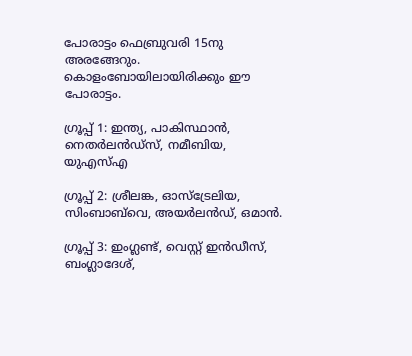പോരാട്ടം ഫെബ്രുവരി 15നു അരങ്ങേറും. കൊളംബോയിലായിരിക്കും ഈ പോരാട്ടം.

ഗ്രൂപ്പ് 1: ഇന്ത്യ, പാകിസ്ഥാന്‍, നെതര്‍ലന്‍ഡ്‌സ്, നമീബിയ, യുഎസ്എ

ഗ്രൂപ്പ് 2: ശ്രീലങ്ക, ഓസ്‌ട്രേലിയ, സിംബാബ്‌വെ, അയര്‍ലന്‍ഡ്, ഒമാന്‍.

ഗ്രൂപ്പ് 3: ഇംഗ്ലണ്ട്, വെസ്റ്റ് ഇന്‍ഡീസ്, ബംഗ്ലാദേശ്,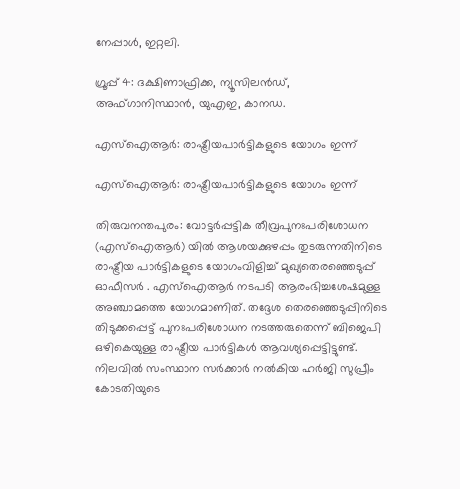നേപ്പാള്‍, ഇറ്റലി.

ഗ്രൂപ്പ് 4: ദക്ഷിണാഫ്രിക്ക, ന്യൂസിലന്‍ഡ്, അഫ്ഗാനിസ്ഥാന്‍, യുഎഇ, കാനഡ.

എസ്‌ഐആര്‍: രാഷ്ട്രീയപാര്‍ട്ടികളുടെ യോഗം ഇന്ന്

എസ്‌ഐആര്‍: രാഷ്ട്രീയപാര്‍ട്ടികളുടെ യോഗം ഇന്ന്

തിരുവനന്തപുരം: വോട്ടര്‍പ്പട്ടിക തീവ്രപുനഃപരിശോധന (എസ്‌ഐആര്‍) യില്‍ ആശയക്കുഴപ്പം തുടരുന്നതിനിടെ രാഷ്ട്രീയ പാര്‍ട്ടികളുടെ യോഗംവിളിച്ച് മുഖ്യതെരഞ്ഞെടുപ്പ് ഓഫീസര്‍ . എസ്‌ഐആര്‍ നടപടി ആരംഭിച്ചശേഷമുള്ള അഞ്ചാമത്തെ യോഗമാണിത്. തദ്ദേശ തെരഞ്ഞെടുപ്പിനിടെ തിടുക്കപ്പെട്ട് പുനഃപരിശോധന നടത്തരുതെന്ന് ബിജെപി ഒഴികെയുള്ള രാഷ്ട്രീയ പാര്‍ട്ടികള്‍ ആവശ്യപ്പെട്ടിട്ടുണ്ട്. നിലവില്‍ സംസ്ഥാന സര്‍ക്കാര്‍ നല്‍കിയ ഹര്‍ജി സുപ്രീം കോടതിയുടെ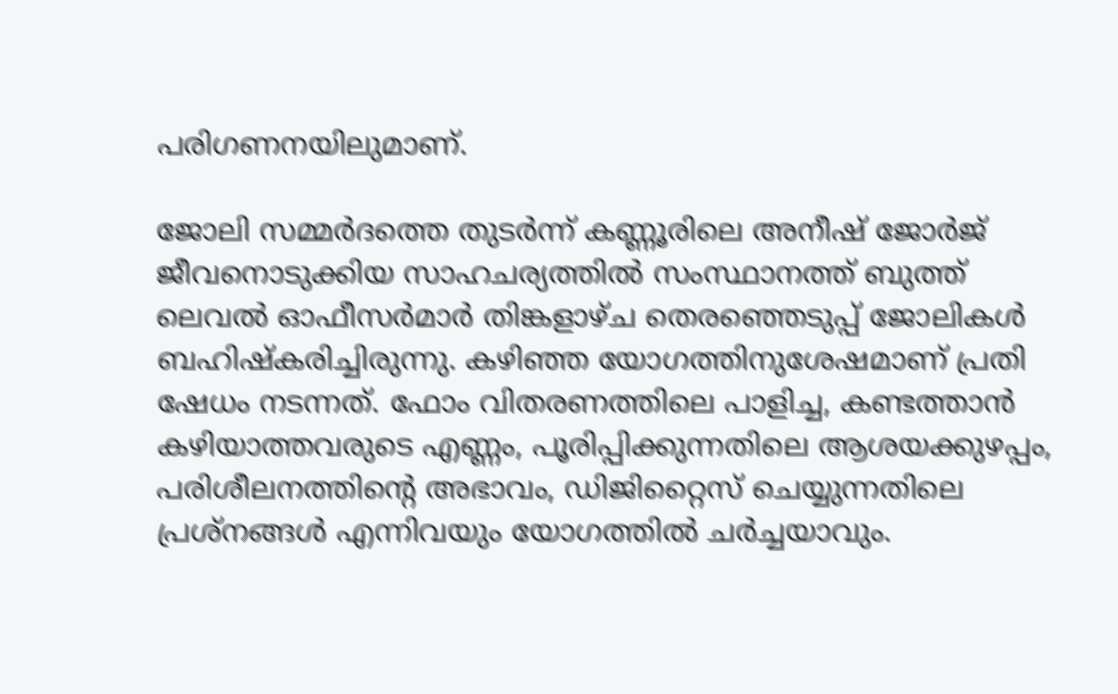പരിഗണനയിലുമാണ്.

ജോലി സമ്മര്‍ദത്തെ തുടര്‍ന്ന് കണ്ണൂരിലെ അനീഷ് ജോര്‍ജ് ജീവനൊടുക്കിയ സാഹചര്യത്തില്‍ സംസ്ഥാനത്ത് ബുത്ത് ലെവല്‍ ഓഫീസര്‍മാര്‍ തിങ്കളാഴ്ച തെരഞ്ഞെടുപ്പ് ജോലികള്‍ ബഹിഷ്‌കരിച്ചിരുന്നു. കഴിഞ്ഞ യോഗത്തിനുശേഷമാണ് പ്രതി ഷേധം നടന്നത്. ഫോം വിതരണത്തിലെ പാളിച്ച, കണ്ടത്താന്‍ കഴിയാത്തവരുടെ എണ്ണം, പൂരിപ്പിക്കുന്നതിലെ ആശയക്കുഴപ്പം, പരിശീലനത്തിന്റെ അഭാവം, ഡിജിറ്റൈസ് ചെയ്യുന്നതിലെ പ്രശ്നങ്ങള്‍ എന്നിവയും യോഗത്തില്‍ ചര്‍ച്ചയാവും.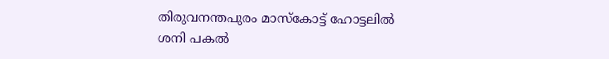തിരുവനന്തപുരം മാസ്‌കോട്ട് ഹോട്ടലില്‍ ശനി പകല്‍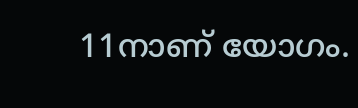11നാണ് യോഗം.